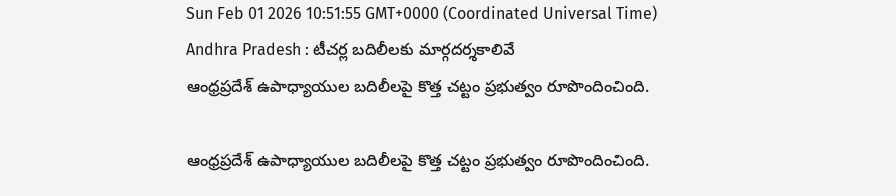Sun Feb 01 2026 10:51:55 GMT+0000 (Coordinated Universal Time)
Andhra Pradesh : టీచర్ల బదిలీలకు మార్గదర్శకాలివే
ఆంధ్రప్రదేశ్ ఉపాధ్యాయుల బదిలీలపై కొత్త చట్టం ప్రభుత్వం రూపొందించింది.

ఆంధ్రప్రదేశ్ ఉపాధ్యాయుల బదిలీలపై కొత్త చట్టం ప్రభుత్వం రూపొందించింది.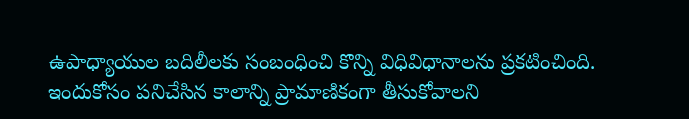ఉపాధ్యాయుల బదిలీలకు సంబంధించి కొన్ని విధివిధానాలను ప్రకటించింది. ఇందుకోసం పనిచేసిన కాలాన్ని ప్రామాణికంగా తీసుకోవాలని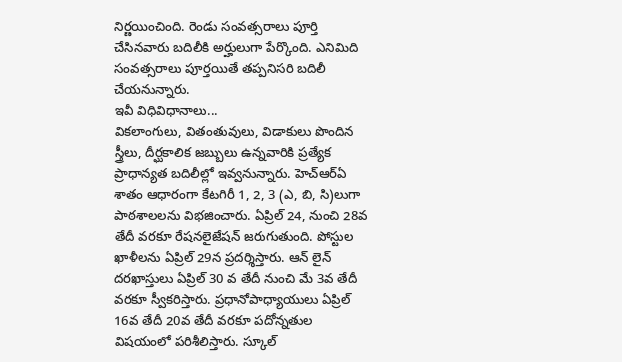నిర్ణయించింది. రెండు సంవత్సరాలు పూర్తి చేసినవారు బదిలీకి అర్హులుగా పేర్కొంది. ఎనిమిది సంవత్సరాలు పూర్తయితే తప్పనిసరి బదిలీ చేయనున్నారు.
ఇవీ విధివిధానాలు...
వికలాంగులు, వితంతువులు, విడాకులు పొందిన స్త్రీలు, దీర్ఘకాలిక జబ్బులు ఉన్నవారికి ప్రత్యేక ప్రాధాన్యత బదిలీల్లో ఇవ్వనున్నారు. హెచ్ఆర్ఏ శాతం ఆధారంగా కేటగిరీ 1, 2, 3 (ఎ, బి, సి)లుగా పాఠశాలలను విభజించారు. ఏప్రిల్ 24, నుంచి 28వ తేదీ వరకూ రేషనలైజేషన్ జరుగుతుంది. పోస్టుల ఖాళీలను ఏప్రిల్ 29న ప్రదర్శిస్తారు. ఆన్ లైన్ దరఖాస్తులు ఏప్రిల్ 30 వ తేదీ నుంచి మే 3వ తేదీ వరకూ స్వీకరిస్తారు. ప్రధానోపాధ్యాయులు ఏప్రిల్ 16వ తేదీ 20వ తేదీ వరకూ పదోన్నతుల విషయంలో పరిశీలిస్తారు. స్కూల్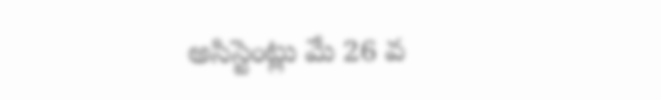అసిస్టెంట్లు మే 26 వ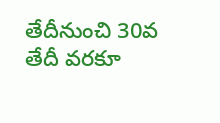తేదీనుంచి 30వ తేదీ వరకూ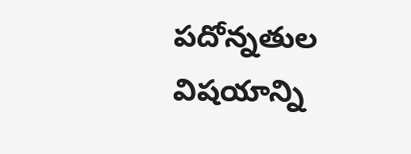పదోన్నతుల విషయాన్ని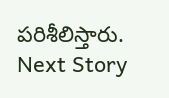పరిశీలిస్తారు.
Next Story